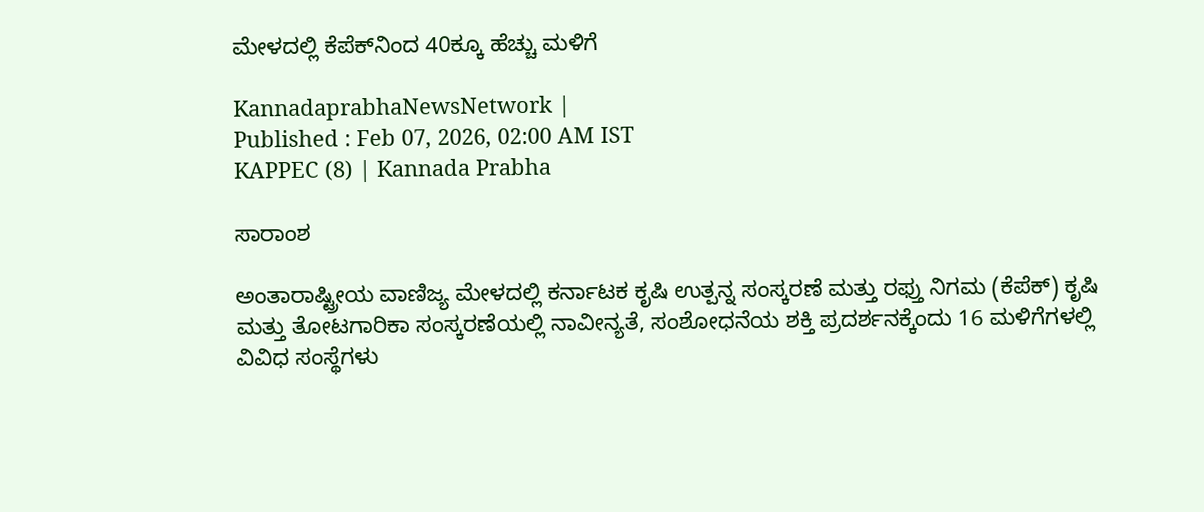ಮೇಳದಲ್ಲಿ ಕೆಪೆಕ್‌ನಿಂದ 40ಕ್ಕೂ ಹೆಚ್ಚು ಮಳಿಗೆ

KannadaprabhaNewsNetwork |
Published : Feb 07, 2026, 02:00 AM IST
KAPPEC (8) | Kannada Prabha

ಸಾರಾಂಶ

ಅಂತಾರಾಷ್ಟ್ರೀಯ ವಾಣಿಜ್ಯ ಮೇಳದಲ್ಲಿ ಕರ್ನಾಟಕ ಕೃಷಿ ಉತ್ಪನ್ನ ಸಂಸ್ಕರಣೆ ಮತ್ತು ರಫ್ತು ನಿಗಮ (ಕೆಪೆಕ್‌) ಕೃಷಿ ಮತ್ತು ತೋಟಗಾರಿಕಾ ಸಂಸ್ಕರಣೆಯಲ್ಲಿ ನಾವೀನ್ಯತೆ, ಸಂಶೋಧನೆಯ ಶಕ್ತಿ ಪ್ರದರ್ಶನಕ್ಕೆಂದು 16 ಮಳಿಗೆಗಳಲ್ಲಿ ವಿವಿಧ ಸಂಸ್ಥೆಗಳು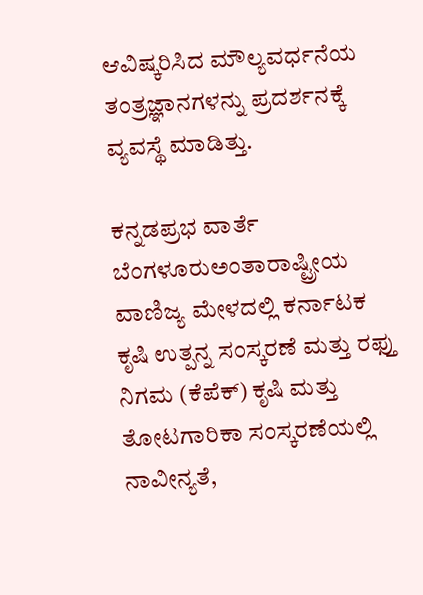ಆವಿಷ್ಕರಿಸಿದ ಮೌಲ್ಯವರ್ಧನೆಯ ತಂತ್ರಜ್ಞಾನಗಳನ್ನು ಪ್ರದರ್ಶನಕ್ಕೆ ವ್ಯವಸ್ಥೆ ಮಾಡಿತ್ತು.

ಕನ್ನಡಪ್ರಭ ವಾರ್ತೆ ಬೆಂಗಳೂರುಅಂತಾರಾಷ್ಟ್ರೀಯ ವಾಣಿಜ್ಯ ಮೇಳದಲ್ಲಿ ಕರ್ನಾಟಕ ಕೃಷಿ ಉತ್ಪನ್ನ ಸಂಸ್ಕರಣೆ ಮತ್ತು ರಫ್ತು ನಿಗಮ (ಕೆಪೆಕ್‌) ಕೃಷಿ ಮತ್ತು ತೋಟಗಾರಿಕಾ ಸಂಸ್ಕರಣೆಯಲ್ಲಿ ನಾವೀನ್ಯತೆ,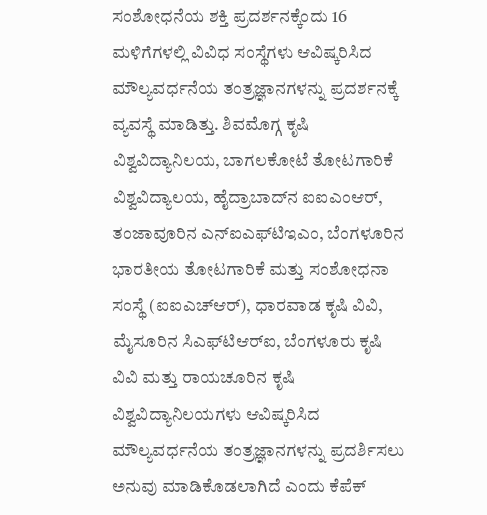ಸಂಶೋಧನೆಯ ಶಕ್ತಿ ಪ್ರದರ್ಶನಕ್ಕೆಂದು 16 ಮಳಿಗೆಗಳಲ್ಲಿ ವಿವಿಧ ಸಂಸ್ಥೆಗಳು ಆವಿಷ್ಕರಿಸಿದ ಮೌಲ್ಯವರ್ಧನೆಯ ತಂತ್ರಜ್ಞಾನಗಳನ್ನು ಪ್ರದರ್ಶನಕ್ಕೆ ವ್ಯವಸ್ಥೆ ಮಾಡಿತ್ತು. ಶಿವಮೊಗ್ಗ ಕೃಷಿ ವಿಶ್ವವಿದ್ಯಾನಿಲಯ, ಬಾಗಲಕೋಟೆ ತೋಟಗಾರಿಕೆ ವಿಶ್ವವಿದ್ಯಾಲಯ, ಹೈದ್ರಾಬಾದ್‌ನ ಐಐಎಂಆರ್‌, ತಂಜಾವೂರಿನ ಎನ್‌ಐಎಫ್‌ಟಿಇಎಂ, ಬೆಂಗಳೂರಿನ ಭಾರತೀಯ ತೋಟಗಾರಿಕೆ ಮತ್ತು ಸಂಶೋಧನಾ ಸಂಸ್ಥೆ (ಐಐಎಚ್‌ಆರ್‌), ಧಾರವಾಡ ಕೃಷಿ ವಿವಿ, ಮೈಸೂರಿನ ಸಿಎಫ್‌ಟಿಆರ್‌ಐ, ಬೆಂಗಳೂರು ಕೃಷಿ ವಿವಿ ಮತ್ತು ರಾಯಚೂರಿನ ಕೃಷಿ ವಿಶ್ವವಿದ್ಯಾನಿಲಯಗಳು ಆವಿಷ್ಕರಿಸಿದ ಮೌಲ್ಯವರ್ಧನೆಯ ತಂತ್ರಜ್ಞಾನಗಳನ್ನು ಪ್ರದರ್ಶಿಸಲು ಅನುವು ಮಾಡಿಕೊಡಲಾಗಿದೆ ಎಂದು ಕೆಪೆಕ್‌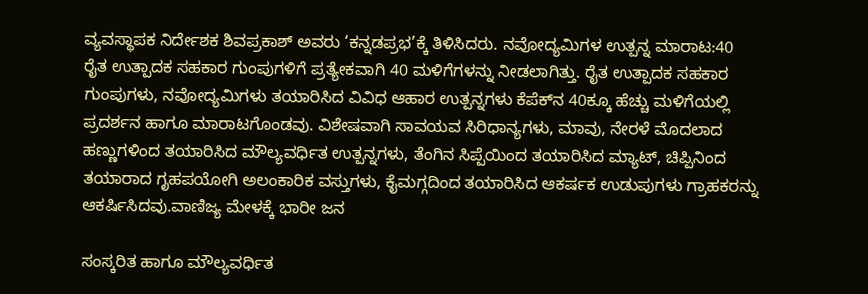ವ್ಯವಸ್ಥಾಪಕ ನಿರ್ದೇಶಕ ಶಿವಪ್ರಕಾಶ್‌ ಅವರು ‘ಕನ್ನಡಪ್ರಭ’ಕ್ಕೆ ತಿಳಿಸಿದರು. ನವೋದ್ಯಮಿಗಳ ಉತ್ಪನ್ನ ಮಾರಾಟ:40 ರೈತ ಉತ್ಪಾದಕ ಸಹಕಾರ ಗುಂಪುಗಳಿಗೆ ಪ್ರತ್ಯೇಕವಾಗಿ 40 ಮಳಿಗೆಗಳನ್ನು ನೀಡಲಾಗಿತ್ತು. ರೈತ ಉತ್ಪಾದಕ ಸಹಕಾರ ಗುಂಪುಗಳು, ನವೋದ್ಯಮಿಗಳು ತಯಾರಿಸಿದ ವಿವಿಧ ಆಹಾರ ಉತ್ಪನ್ನಗಳು ಕೆಪೆಕ್‌ನ 40ಕ್ಕೂ ಹೆಚ್ಚು ಮಳಿಗೆಯಲ್ಲಿ ಪ್ರದರ್ಶನ ಹಾಗೂ ಮಾರಾಟಗೊಂಡವು. ವಿಶೇಷವಾಗಿ ಸಾವಯವ ಸಿರಿಧಾನ್ಯಗಳು, ಮಾವು, ನೇರಳೆ ಮೊದಲಾದ ಹಣ್ಣುಗಳಿಂದ ತಯಾರಿಸಿದ ಮೌಲ್ಯವರ್ಧಿತ ಉತ್ಪನ್ನಗಳು, ತೆಂಗಿನ ಸಿಪ್ಪೆಯಿಂದ ತಯಾರಿಸಿದ ಮ್ಯಾಟ್‌, ಚಿಪ್ಪಿನಿಂದ ತಯಾರಾದ ಗೃಹಪಯೋಗಿ ಅಲಂಕಾರಿಕ ವಸ್ತುಗಳು, ಕೈಮಗ್ಗದಿಂದ ತಯಾರಿಸಿದ ಆಕರ್ಷಕ ಉಡುಪುಗಳು ಗ್ರಾಹಕರನ್ನು ಆಕರ್ಷಿಸಿದವು.ವಾಣಿಜ್ಯ ಮೇಳಕ್ಕೆ ಭಾರೀ ಜನ

ಸಂಸ್ಕರಿತ ಹಾಗೂ ಮೌಲ್ಯವರ್ಧಿತ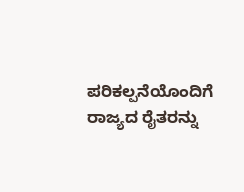ಪರಿಕಲ್ಪನೆಯೊಂದಿಗೆ ರಾಜ್ಯದ ರೈತರನ್ನು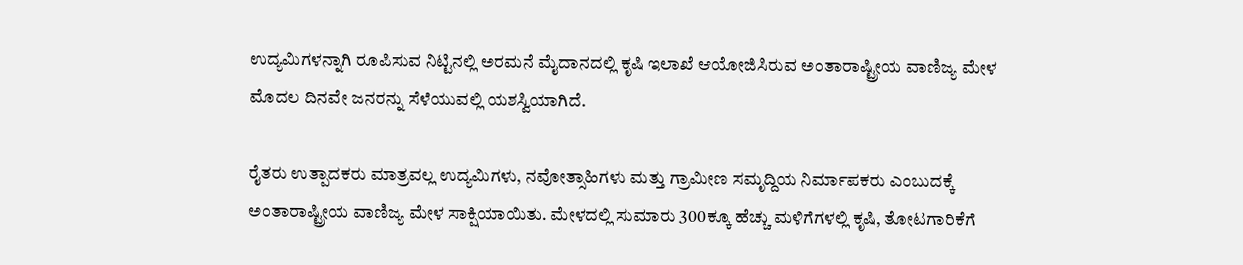ಉದ್ಯಮಿಗಳನ್ನಾಗಿ ರೂಪಿಸುವ ನಿಟ್ಟಿನಲ್ಲಿ ಅರಮನೆ ಮೈದಾನದಲ್ಲಿ ಕೃಷಿ ಇಲಾಖೆ ಆಯೋಜಿಸಿರುವ ಅಂತಾರಾಷ್ಟ್ರೀಯ ವಾಣಿಜ್ಯ ಮೇಳ ಮೊದಲ ದಿನವೇ ಜನರನ್ನು ಸೆಳೆಯುವಲ್ಲಿ ಯಶಸ್ವಿಯಾಗಿದೆ.

ರೈತರು ಉತ್ಪಾದಕರು ಮಾತ್ರವಲ್ಲ ಉದ್ಯಮಿಗಳು, ನವೋತ್ಸಾಹಿಗಳು ಮತ್ತು ಗ್ರಾಮೀಣ ಸಮೃದ್ದಿಯ ನಿರ್ಮಾಪಕರು ಎಂಬುದಕ್ಕೆ ಅಂತಾರಾಷ್ಟ್ರೀಯ ವಾಣಿಜ್ಯ ಮೇಳ ಸಾಕ್ಷಿಯಾಯಿತು. ಮೇಳದಲ್ಲಿ ಸುಮಾರು 300ಕ್ಕೂ ಹೆಚ್ಚು ಮಳಿಗೆಗಳಲ್ಲಿ ಕೃಷಿ, ತೋಟಗಾರಿಕೆಗೆ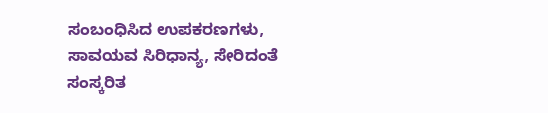ಸಂಬಂಧಿಸಿದ ಉಪಕರಣಗಳು, ಸಾವಯವ ಸಿರಿಧಾನ್ಯ, ಸೇರಿದಂತೆ ಸಂಸ್ಕರಿತ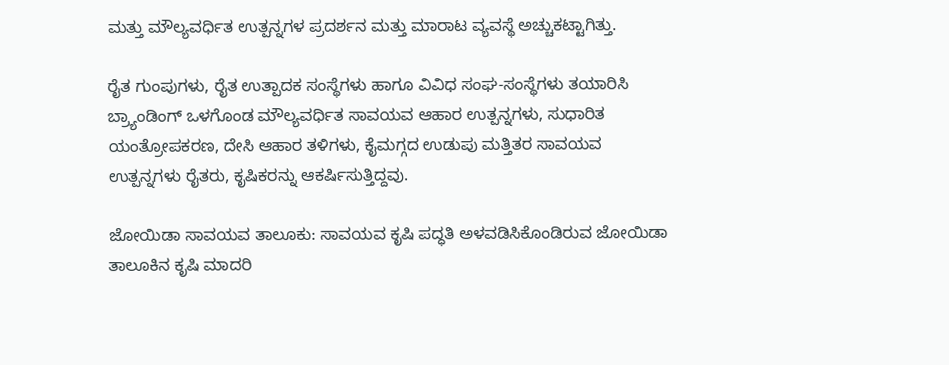ಮತ್ತು ಮೌಲ್ಯವರ್ಧಿತ ಉತ್ಪನ್ನಗಳ ಪ್ರದರ್ಶನ ಮತ್ತು ಮಾರಾಟ ವ್ಯವಸ್ಥೆ ಅಚ್ಚುಕಟ್ಟಾಗಿತ್ತು.

ರೈತ ಗುಂಪುಗಳು, ರೈತ ಉತ್ಪಾದಕ ಸಂಸ್ಥೆಗಳು ಹಾಗೂ ವಿವಿಧ ಸಂಘ-ಸಂಸ್ಥೆಗಳು ತಯಾರಿಸಿ ಬ್ರ್ಯಾಂಡಿಂಗ್‌ ಒಳಗೊಂಡ ಮೌಲ್ಯವರ್ಧಿತ ಸಾವಯವ ಆಹಾರ ಉತ್ಪನ್ನಗಳು, ಸುಧಾರಿತ ಯಂತ್ರೋಪಕರಣ, ದೇಸಿ ಆಹಾರ ತಳಿಗಳು, ಕೈಮಗ್ಗದ ಉಡುಪು ಮತ್ತಿತರ ಸಾವಯವ ಉತ್ಪನ್ನಗಳು ರೈತರು, ಕೃಷಿಕರನ್ನು ಆಕರ್ಷಿಸುತ್ತಿದ್ದವು.

ಜೋಯಿಡಾ ಸಾವಯವ ತಾಲೂಕು: ಸಾವಯವ ಕೃಷಿ ಪದ್ಧತಿ ಅಳವಡಿಸಿಕೊಂಡಿರುವ ಜೋಯಿಡಾ ತಾಲೂಕಿನ ಕೃಷಿ ಮಾದರಿ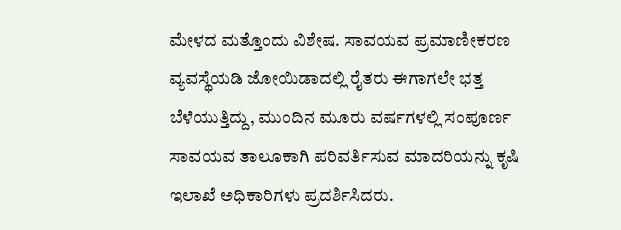ಮೇಳದ ಮತ್ತೊಂದು ವಿಶೇಷ. ಸಾವಯವ ಪ್ರಮಾಣೀಕರಣ ವ್ಯವಸ್ಥೆಯಡಿ ಜೋಯಿಡಾದಲ್ಲಿ ರೈತರು ಈಗಾಗಲೇ ಭತ್ತ ಬೆಳೆಯುತ್ತಿದ್ದು, ಮುಂದಿನ ಮೂರು ವರ್ಷಗಳಲ್ಲಿ ಸಂಪೂರ್ಣ ಸಾವಯವ ತಾಲೂಕಾಗಿ ಪರಿವರ್ತಿಸುವ ಮಾದರಿಯನ್ನು ಕೃಷಿ ಇಲಾಖೆ ಅಧಿಕಾರಿಗಳು ಪ್ರದರ್ಶಿಸಿದರು.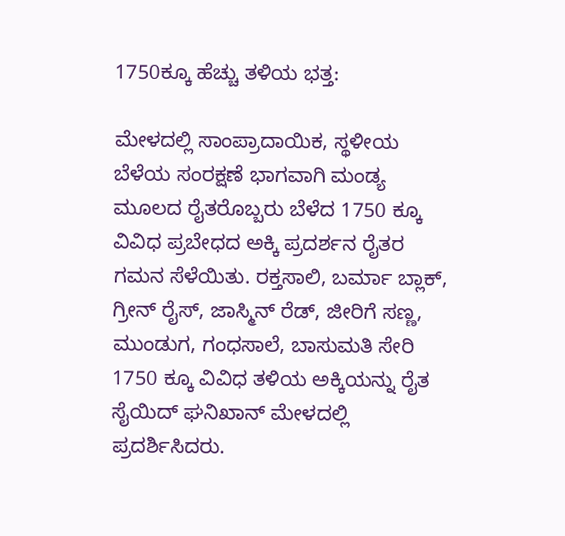1750ಕ್ಕೂ ಹೆಚ್ಚು ತಳಿಯ ಭತ್ತ:

ಮೇಳದಲ್ಲಿ ಸಾಂಪ್ರಾದಾಯಿಕ, ಸ್ಥಳೀಯ ಬೆಳೆಯ ಸಂರಕ್ಷಣೆ ಭಾಗವಾಗಿ ಮಂಡ್ಯ ಮೂಲದ ರೈತರೊಬ್ಬರು ಬೆಳೆದ 1750 ಕ್ಕೂ ವಿವಿಧ ಪ್ರಬೇಧದ ಅಕ್ಕಿ ಪ್ರದರ್ಶನ ರೈತರ ಗಮನ ಸೆಳೆಯಿತು. ರಕ್ತಸಾಲಿ, ಬರ್ಮಾ ಬ್ಲಾಕ್‌, ಗ್ರೀನ್‌ ರೈಸ್‌, ಜಾಸ್ಮಿನ್ ರೆಡ್‌, ಜೀರಿಗೆ ಸಣ್ಣ, ಮುಂಡುಗ, ಗಂಧಸಾಲೆ, ಬಾಸುಮತಿ ಸೇರಿ 1750 ಕ್ಕೂ ವಿವಿಧ ತಳಿಯ ಅಕ್ಕಿಯನ್ನು ರೈತ ಸೈಯಿದ್ ಘನಿಖಾನ್‌ ಮೇಳದಲ್ಲಿ ಪ್ರದರ್ಶಿಸಿದರು.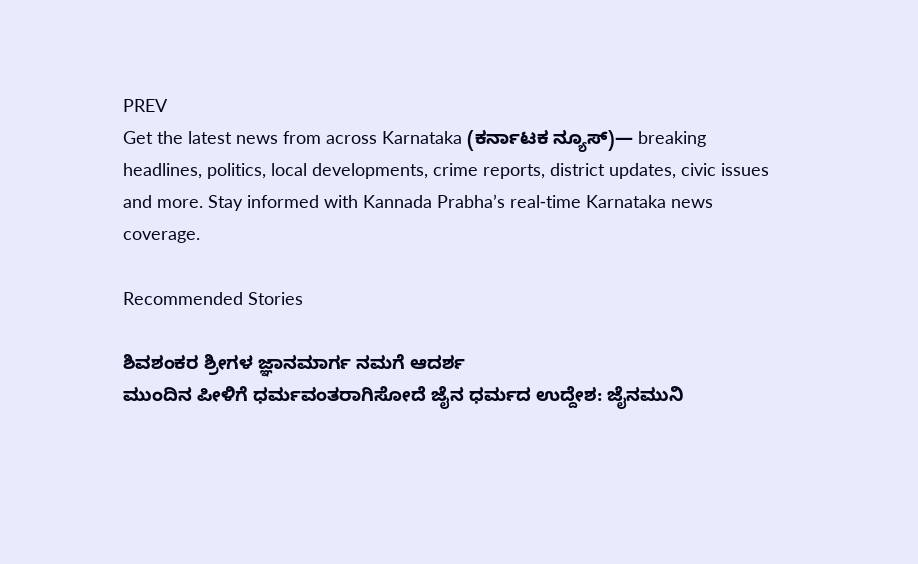PREV
Get the latest news from across Karnataka (ಕರ್ನಾಟಕ ನ್ಯೂಸ್)— breaking headlines, politics, local developments, crime reports, district updates, civic issues and more. Stay informed with Kannada Prabha’s real‑time Karnataka news coverage.

Recommended Stories

ಶಿವಶಂಕರ ಶ್ರೀಗಳ ಜ್ಞಾನಮಾರ್ಗ ನಮಗೆ ಆದರ್ಶ
ಮುಂದಿನ ಪೀಳಿಗೆ ಧರ್ಮವಂತರಾಗಿಸೋದೆ ಜೈನ ಧರ್ಮದ ಉದ್ದೇಶ: ಜೈನಮುನಿ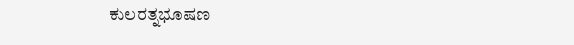ಕುಲರತ್ನಭೂಷಣ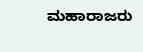ಮಹಾರಾಜರು